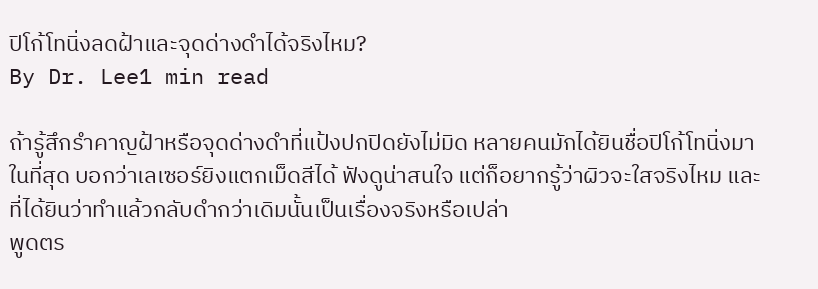ปิโก้โทนิ่งลดฝ้าและจุดด่างดำได้จริงไหม?
By Dr. Lee1 min read

ถ้ารู้สึกรำคาญฝ้าหรือจุดด่างดำที่แป้งปกปิดยังไม่มิด หลายคนมักได้ยินชื่อปิโก้โทนิ่งมาในที่สุด บอกว่าเลเซอร์ยิงแตกเม็ดสีได้ ฟังดูน่าสนใจ แต่ก็อยากรู้ว่าผิวจะใสจริงไหม และที่ได้ยินว่าทำแล้วกลับดำกว่าเดิมนั้นเป็นเรื่องจริงหรือเปล่า
พูดตร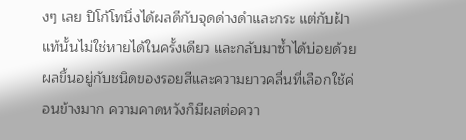งๆ เลย ปิโก้โทนิ่งได้ผลดีกับจุดด่างดำและกระ แต่กับฝ้าแท้นั้นไม่ใช่หายได้ในครั้งเดียว และกลับมาซ้ำได้บ่อยด้วย ผลขึ้นอยู่กับชนิดของรอยสีและความยาวคลื่นที่เลือกใช้ค่อนข้างมาก ความคาดหวังก็มีผลต่อควา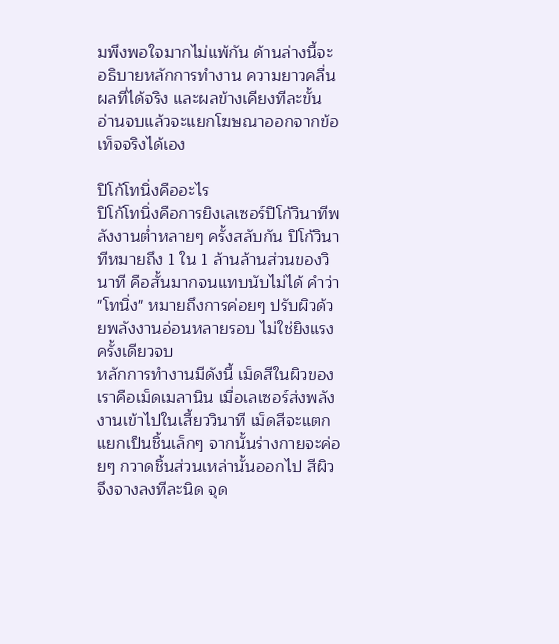มพึงพอใจมากไม่แพ้กัน ด้านล่างนี้จะอธิบายหลักการทำงาน ความยาวคลื่น ผลที่ได้จริง และผลข้างเคียงทีละขั้น อ่านจบแล้วจะแยกโฆษณาออกจากข้อเท็จจริงได้เอง

ปิโก้โทนิ่งคืออะไร
ปิโก้โทนิ่งคือการยิงเลเซอร์ปิโก้วินาทีพลังงานต่ำหลายๆ ครั้งสลับกัน ปิโก้วินาทีหมายถึง 1 ใน 1 ล้านล้านส่วนของวินาที คือสั้นมากจนแทบนับไม่ได้ คำว่า "โทนิ่ง" หมายถึงการค่อยๆ ปรับผิวด้วยพลังงานอ่อนหลายรอบ ไม่ใช่ยิงแรงครั้งเดียวจบ
หลักการทำงานมีดังนี้ เม็ดสีในผิวของเราคือเม็ดเมลานิน เมื่อเลเซอร์ส่งพลังงานเข้าไปในเสี้ยววินาที เม็ดสีจะแตกแยกเป็นชิ้นเล็กๆ จากนั้นร่างกายจะค่อยๆ กวาดชิ้นส่วนเหล่านั้นออกไป สีผิวจึงจางลงทีละนิด จุด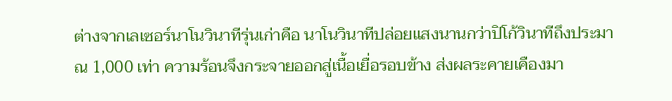ต่างจากเลเซอร์นาโนวินาทีรุ่นเก่าคือ นาโนวินาทีปล่อยแสงนานกว่าปิโก้วินาทีถึงประมาณ 1,000 เท่า ความร้อนจึงกระจายออกสู่เนื้อเยื่อรอบข้าง ส่งผลระคายเคืองมา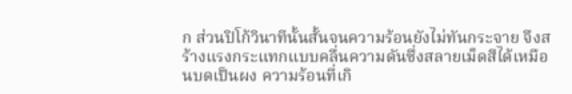ก ส่วนปิโก้วินาทีนั้นสั้นจนความร้อนยังไม่ทันกระจาย จึงสร้างแรงกระแทกแบบคลื่นความดันซึ่งสลายเม็ดสีได้เหมือนบดเป็นผง ความร้อนที่เกิ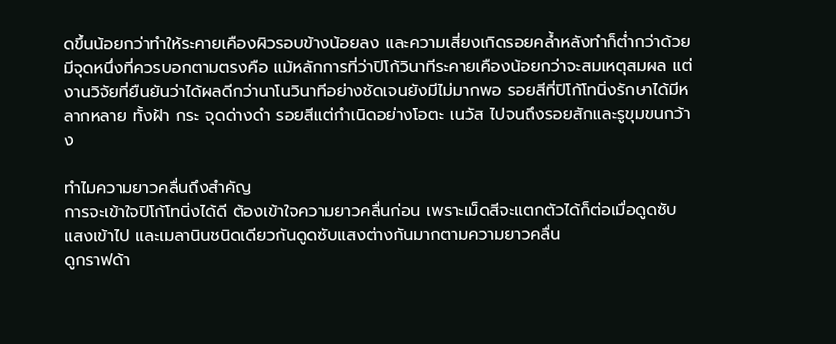ดขึ้นน้อยกว่าทำให้ระคายเคืองผิวรอบข้างน้อยลง และความเสี่ยงเกิดรอยคล้ำหลังทำก็ต่ำกว่าด้วย มีจุดหนึ่งที่ควรบอกตามตรงคือ แม้หลักการที่ว่าปิโก้วินาทีระคายเคืองน้อยกว่าจะสมเหตุสมผล แต่งานวิจัยที่ยืนยันว่าได้ผลดีกว่านาโนวินาทีอย่างชัดเจนยังมีไม่มากพอ รอยสีที่ปิโก้โทนิ่งรักษาได้มีหลากหลาย ทั้งฝ้า กระ จุดด่างดำ รอยสีแต่กำเนิดอย่างโอตะ เนวัส ไปจนถึงรอยสักและรูขุมขนกว้าง

ทำไมความยาวคลื่นถึงสำคัญ
การจะเข้าใจปิโก้โทนิ่งได้ดี ต้องเข้าใจความยาวคลื่นก่อน เพราะเม็ดสีจะแตกตัวได้ก็ต่อเมื่อดูดซับแสงเข้าไป และเมลานินชนิดเดียวกันดูดซับแสงต่างกันมากตามความยาวคลื่น
ดูกราฟด้า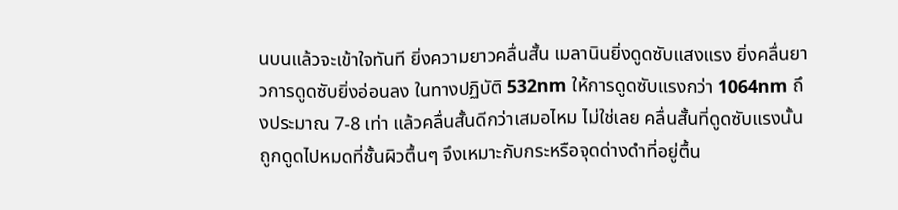นบนแล้วจะเข้าใจทันที ยิ่งความยาวคลื่นสั้น เมลานินยิ่งดูดซับแสงแรง ยิ่งคลื่นยาวการดูดซับยิ่งอ่อนลง ในทางปฏิบัติ 532nm ให้การดูดซับแรงกว่า 1064nm ถึงประมาณ 7-8 เท่า แล้วคลื่นสั้นดีกว่าเสมอไหม ไม่ใช่เลย คลื่นสั้นที่ดูดซับแรงนั้นถูกดูดไปหมดที่ชั้นผิวตื้นๆ จึงเหมาะกับกระหรือจุดด่างดำที่อยู่ตื้น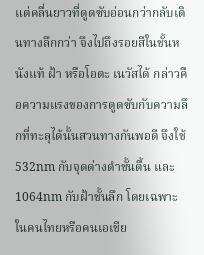แต่คลื่นยาวที่ดูดซับอ่อนกว่ากลับเดินทางลึกกว่า จึงไปถึงรอยสีในชั้นหนังแท้ ฝ้า หรือโอตะ เนวัสได้ กล่าวคือความแรงของการดูดซับกับความลึกที่ทะลุได้นั้นสวนทางกันพอดี จึงใช้ 532nm กับจุดด่างดำชั้นตื้น และ 1064nm กับฝ้าชั้นลึก โดยเฉพาะในคนไทยหรือคนเอเชีย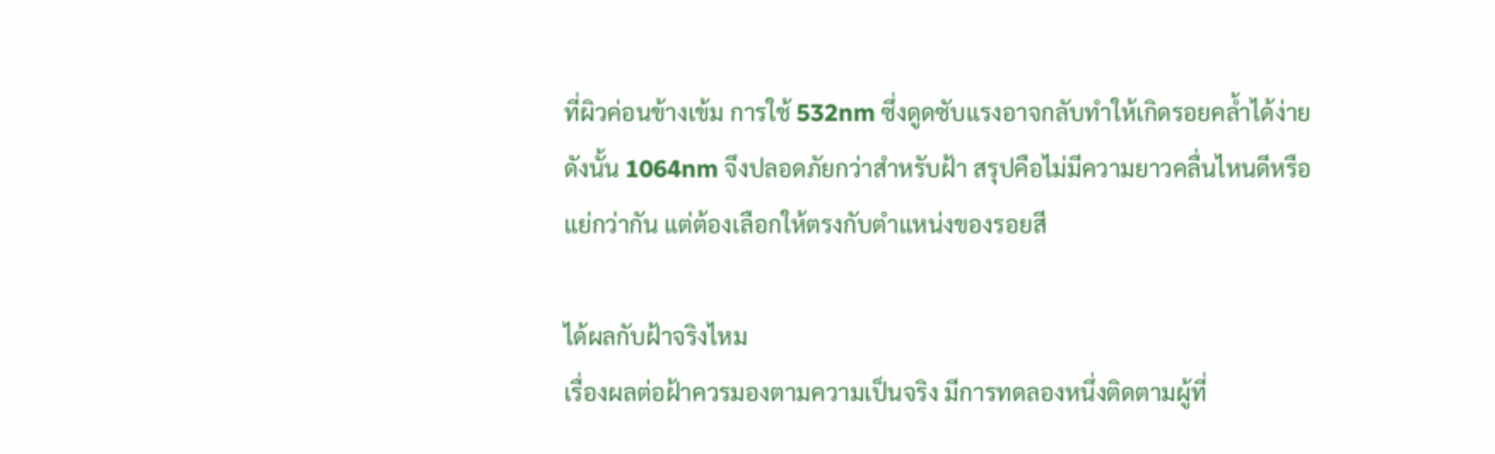ที่ผิวค่อนข้างเข้ม การใช้ 532nm ซึ่งดูดซับแรงอาจกลับทำให้เกิดรอยคล้ำได้ง่าย ดังนั้น 1064nm จึงปลอดภัยกว่าสำหรับฝ้า สรุปคือไม่มีความยาวคลื่นไหนดีหรือแย่กว่ากัน แต่ต้องเลือกให้ตรงกับตำแหน่งของรอยสี

ได้ผลกับฝ้าจริงไหม
เรื่องผลต่อฝ้าควรมองตามความเป็นจริง มีการทดลองหนึ่งติดตามผู้ที่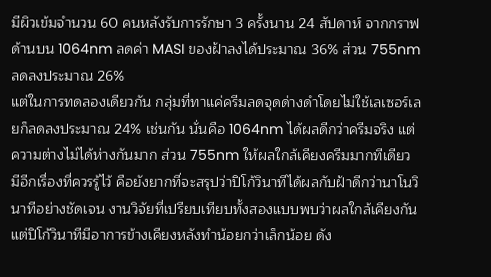มีผิวเข้มจำนวน 60 คนหลังรับการรักษา 3 ครั้งนาน 24 สัปดาห์ จากกราฟด้านบน 1064nm ลดค่า MASI ของฝ้าลงได้ประมาณ 36% ส่วน 755nm ลดลงประมาณ 26%
แต่ในการทดลองเดียวกัน กลุ่มที่ทาแค่ครีมลดจุดด่างดำโดยไม่ใช้เลเซอร์เลยก็ลดลงประมาณ 24% เช่นกัน นั่นคือ 1064nm ได้ผลดีกว่าครีมจริง แต่ความต่างไม่ได้ห่างกันมาก ส่วน 755nm ให้ผลใกล้เคียงครีมมากทีเดียว มีอีกเรื่องที่ควรรู้ไว้ คือยังยากที่จะสรุปว่าปิโก้วินาทีได้ผลกับฝ้าดีกว่านาโนวินาทีอย่างชัดเจน งานวิจัยที่เปรียบเทียบทั้งสองแบบพบว่าผลใกล้เคียงกัน แต่ปิโก้วินาทีมีอาการข้างเคียงหลังทำน้อยกว่าเล็กน้อย ดัง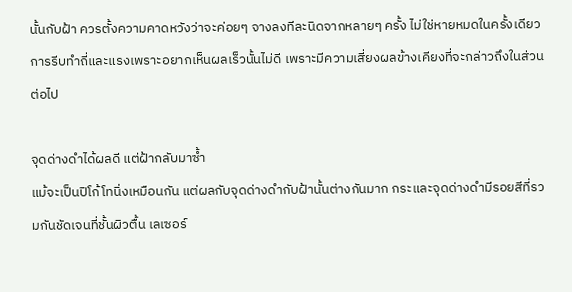นั้นกับฝ้า ควรตั้งความคาดหวังว่าจะค่อยๆ จางลงทีละนิดจากหลายๆ ครั้ง ไม่ใช่หายหมดในครั้งเดียว การรีบทำถี่และแรงเพราะอยากเห็นผลเร็วนั้นไม่ดี เพราะมีความเสี่ยงผลข้างเคียงที่จะกล่าวถึงในส่วนต่อไป

จุดด่างดำได้ผลดี แต่ฝ้ากลับมาซ้ำ
แม้จะเป็นปิโก้โทนิ่งเหมือนกัน แต่ผลกับจุดด่างดำกับฝ้านั้นต่างกันมาก กระและจุดด่างดำมีรอยสีที่รวมกันชัดเจนที่ชั้นผิวตื้น เลเซอร์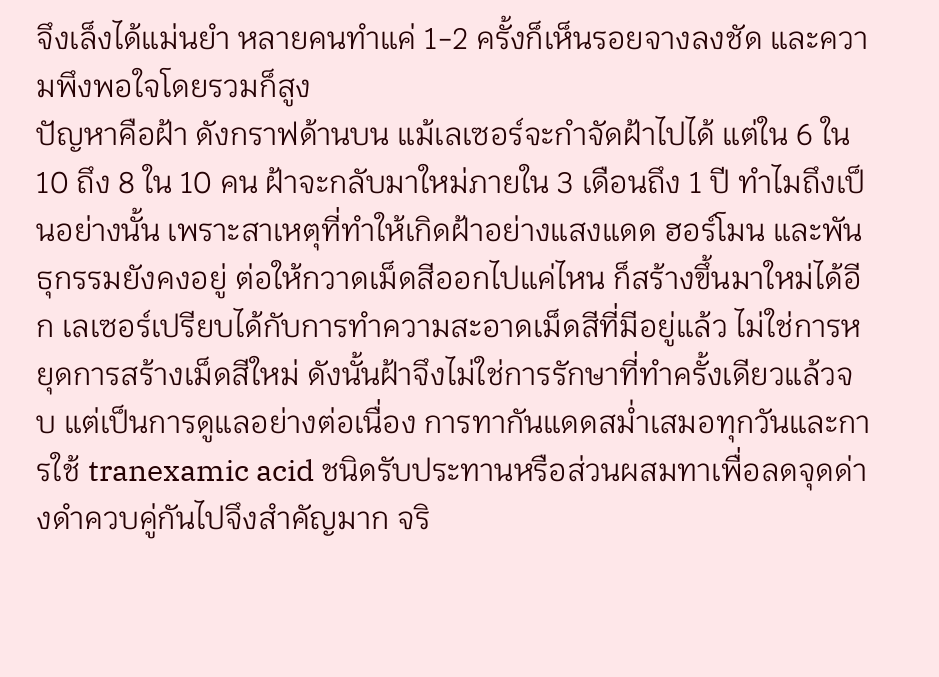จึงเล็งได้แม่นยำ หลายคนทำแค่ 1-2 ครั้งก็เห็นรอยจางลงชัด และความพึงพอใจโดยรวมก็สูง
ปัญหาคือฝ้า ดังกราฟด้านบน แม้เลเซอร์จะกำจัดฝ้าไปได้ แต่ใน 6 ใน 10 ถึง 8 ใน 10 คน ฝ้าจะกลับมาใหม่ภายใน 3 เดือนถึง 1 ปี ทำไมถึงเป็นอย่างนั้น เพราะสาเหตุที่ทำให้เกิดฝ้าอย่างแสงแดด ฮอร์โมน และพันธุกรรมยังคงอยู่ ต่อให้กวาดเม็ดสีออกไปแค่ไหน ก็สร้างขึ้นมาใหม่ได้อีก เลเซอร์เปรียบได้กับการทำความสะอาดเม็ดสีที่มีอยู่แล้ว ไม่ใช่การหยุดการสร้างเม็ดสีใหม่ ดังนั้นฝ้าจึงไม่ใช่การรักษาที่ทำครั้งเดียวแล้วจบ แต่เป็นการดูแลอย่างต่อเนื่อง การทากันแดดสม่ำเสมอทุกวันและการใช้ tranexamic acid ชนิดรับประทานหรือส่วนผสมทาเพื่อลดจุดด่างดำควบคู่กันไปจึงสำคัญมาก จริ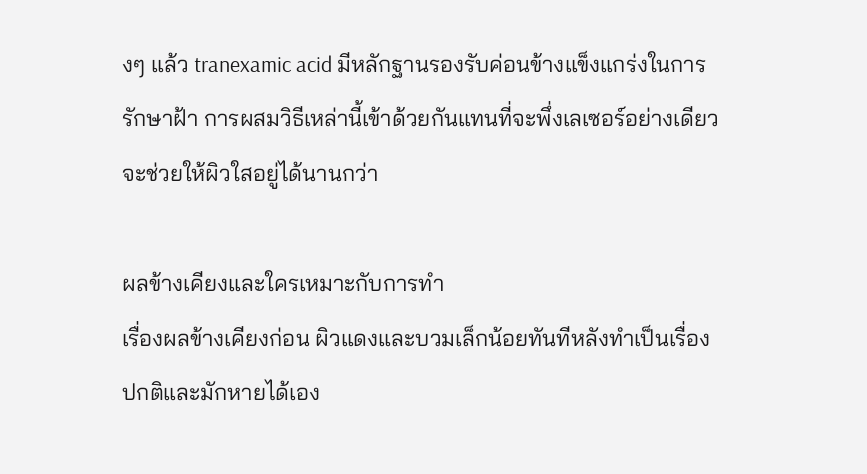งๆ แล้ว tranexamic acid มีหลักฐานรองรับค่อนข้างแข็งแกร่งในการรักษาฝ้า การผสมวิธีเหล่านี้เข้าด้วยกันแทนที่จะพึ่งเลเซอร์อย่างเดียวจะช่วยให้ผิวใสอยู่ได้นานกว่า

ผลข้างเคียงและใครเหมาะกับการทำ
เรื่องผลข้างเคียงก่อน ผิวแดงและบวมเล็กน้อยทันทีหลังทำเป็นเรื่องปกติและมักหายได้เอง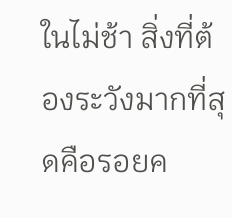ในไม่ช้า สิ่งที่ต้องระวังมากที่สุดคือรอยค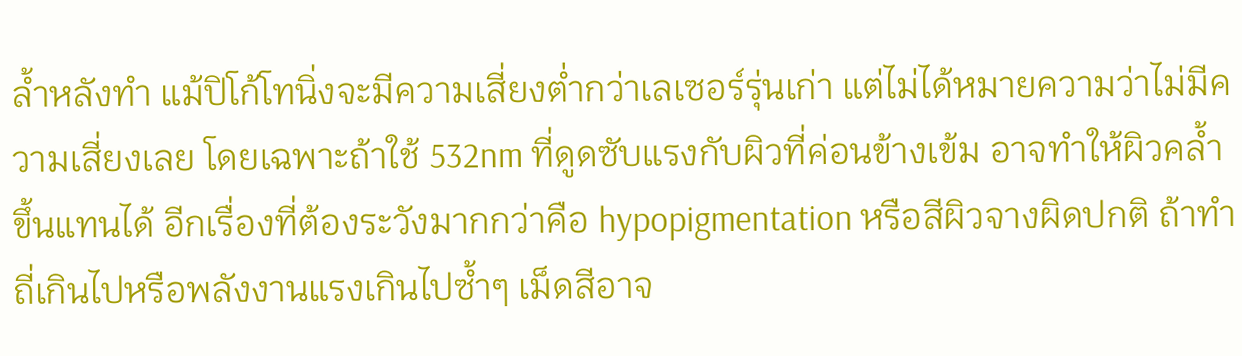ล้ำหลังทำ แม้ปิโก้โทนิ่งจะมีความเสี่ยงต่ำกว่าเลเซอร์รุ่นเก่า แต่ไม่ได้หมายความว่าไม่มีความเสี่ยงเลย โดยเฉพาะถ้าใช้ 532nm ที่ดูดซับแรงกับผิวที่ค่อนข้างเข้ม อาจทำให้ผิวคล้ำขึ้นแทนได้ อีกเรื่องที่ต้องระวังมากกว่าคือ hypopigmentation หรือสีผิวจางผิดปกติ ถ้าทำถี่เกินไปหรือพลังงานแรงเกินไปซ้ำๆ เม็ดสีอาจ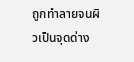ถูกทำลายจนผิวเป็นจุดด่าง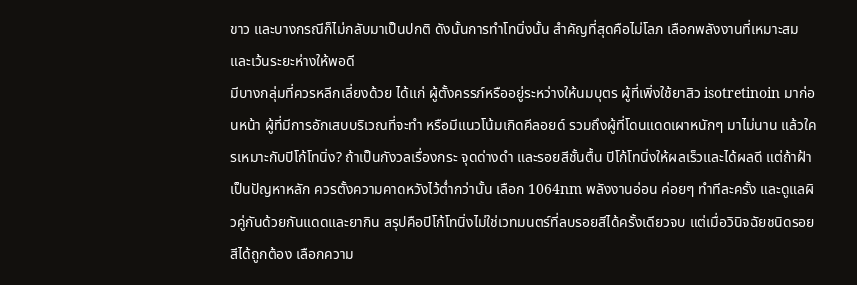ขาว และบางกรณีก็ไม่กลับมาเป็นปกติ ดังนั้นการทำโทนิ่งนั้น สำคัญที่สุดคือไม่โลภ เลือกพลังงานที่เหมาะสมและเว้นระยะห่างให้พอดี
มีบางกลุ่มที่ควรหลีกเลี่ยงด้วย ได้แก่ ผู้ตั้งครรภ์หรืออยู่ระหว่างให้นมบุตร ผู้ที่เพิ่งใช้ยาสิว isotretinoin มาก่อนหน้า ผู้ที่มีการอักเสบบริเวณที่จะทำ หรือมีแนวโน้มเกิดคีลอยด์ รวมถึงผู้ที่โดนแดดเผาหนักๆ มาไม่นาน แล้วใครเหมาะกับปิโก้โทนิ่ง? ถ้าเป็นกังวลเรื่องกระ จุดด่างดำ และรอยสีชั้นตื้น ปิโก้โทนิ่งให้ผลเร็วและได้ผลดี แต่ถ้าฝ้าเป็นปัญหาหลัก ควรตั้งความคาดหวังไว้ต่ำกว่านั้น เลือก 1064nm พลังงานอ่อน ค่อยๆ ทำทีละครั้ง และดูแลผิวคู่กันด้วยกันแดดและยากิน สรุปคือปิโก้โทนิ่งไม่ใช่เวทมนตร์ที่ลบรอยสีได้ครั้งเดียวจบ แต่เมื่อวินิจฉัยชนิดรอยสีได้ถูกต้อง เลือกความ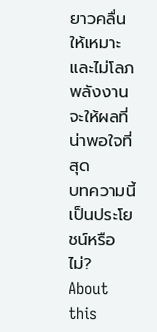ยาวคลื่นให้เหมาะ และไม่โลภพลังงาน จะให้ผลที่น่าพอใจที่สุด
บทความนี้เป็นประโยชน์หรือไม่?
About this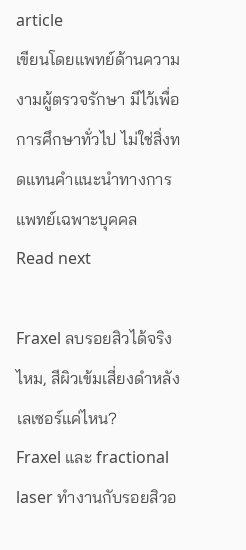article
เขียนโดยแพทย์ด้านความงามผู้ตรวจรักษา มีไว้เพื่อการศึกษาทั่วไป ไม่ใช่สิ่งทดแทนคำแนะนำทางการแพทย์เฉพาะบุคคล
Read next

Fraxel ลบรอยสิวได้จริงไหม, สีผิวเข้มเสี่ยงดำหลังเลเซอร์แค่ไหน?
Fraxel และ fractional laser ทำงานกับรอยสิวอ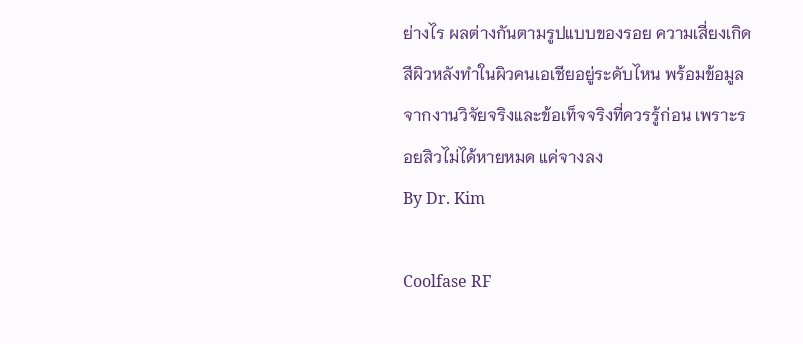ย่างไร ผลต่างกันตามรูปแบบของรอย ความเสี่ยงเกิดสีผิวหลังทำในผิวคนเอเชียอยู่ระดับไหน พร้อมข้อมูลจากงานวิจัยจริงและข้อเท็จจริงที่ควรรู้ก่อน เพราะรอยสิวไม่ได้หายหมด แค่จางลง
By Dr. Kim

Coolfase RF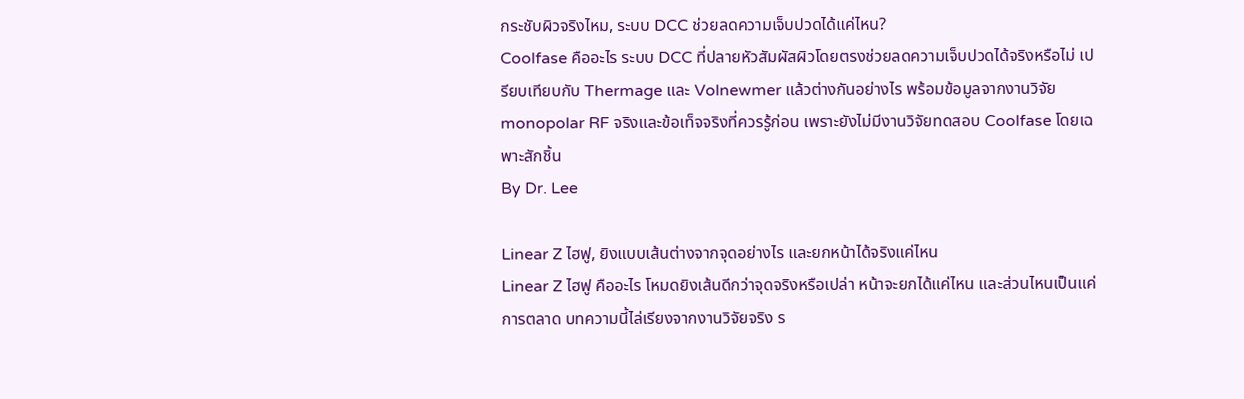กระชับผิวจริงไหม, ระบบ DCC ช่วยลดความเจ็บปวดได้แค่ไหน?
Coolfase คืออะไร ระบบ DCC ที่ปลายหัวสัมผัสผิวโดยตรงช่วยลดความเจ็บปวดได้จริงหรือไม่ เปรียบเทียบกับ Thermage และ Volnewmer แล้วต่างกันอย่างไร พร้อมข้อมูลจากงานวิจัย monopolar RF จริงและข้อเท็จจริงที่ควรรู้ก่อน เพราะยังไม่มีงานวิจัยทดสอบ Coolfase โดยเฉพาะสักชิ้น
By Dr. Lee

Linear Z ไฮฟู, ยิงแบบเส้นต่างจากจุดอย่างไร และยกหน้าได้จริงแค่ไหน
Linear Z ไฮฟู คืออะไร โหมดยิงเส้นดีกว่าจุดจริงหรือเปล่า หน้าจะยกได้แค่ไหน และส่วนไหนเป็นแค่การตลาด บทความนี้ไล่เรียงจากงานวิจัยจริง ร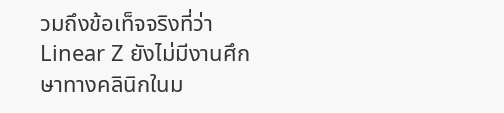วมถึงข้อเท็จจริงที่ว่า Linear Z ยังไม่มีงานศึกษาทางคลินิกในม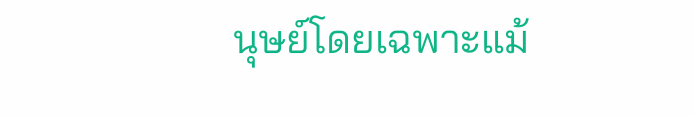นุษย์โดยเฉพาะแม้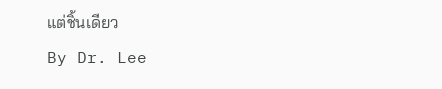แต่ชิ้นเดียว
By Dr. Lee